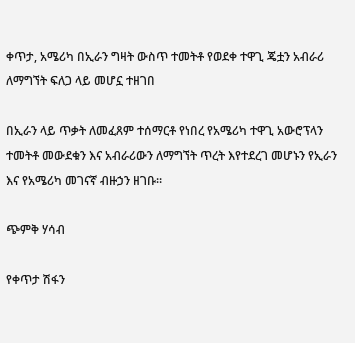ቀጥታ, አሜሪካ በኢራን ግዛት ውስጥ ተመትቶ የወደቀ ተዋጊ ጄቷን አብራሪ ለማግኘት ፍለጋ ላይ መሆኗ ተዘገበ

በኢራን ላይ ጥቃት ለመፈጸም ተሰማርቶ የነበረ የአሜሪካ ተዋጊ አውሮፕላን ተመትቶ መውደቁን እና አብራሪውን ለማግኘት ጥረት እየተደረገ መሆኑን የኢራን እና የአሜሪካ መገናኛ ብዙኃን ዘገቡ።

ጭምቅ ሃሳብ

የቀጥታ ሽፋን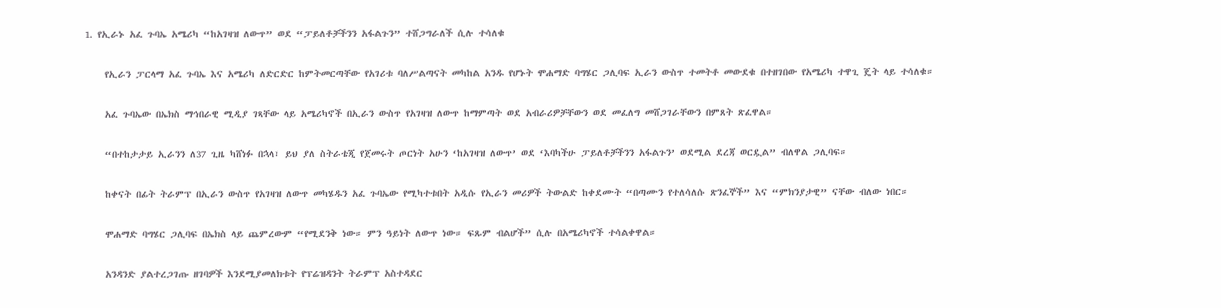1. የኢራኑ አፈ ጉባኤ አሜሪካ “ከአገዛዝ ለውጥ” ወደ “ፓይለቶቻችንን አፋልጉን” ተሸጋግራለች ሲሉ ተሳለቁ

    የኢራን ፓርላማ አፈ ጉባኤ እና አሜሪካ ለድርድር ከምትመርጣቸው የአገሪቱ ባለሥልጣናት መካከል አንዱ የሆኑት ሞሐማድ ባግሄር ጋሊባፍ ኢራን ውስጥ ተመትቶ መውደቁ በተዘገበው የአሜሪካ ተዋጊ ጄት ላይ ተሳለቁ።

    አፈ ጉባኤው በኤክስ ማኅበራዊ ሚዲያ ገጻቸው ላይ አሜሪካኖች በኢራን ውስጥ የአገዛዝ ለውጥ ከማምጣት ወደ አብራሪዎቻቸውን ወደ መፈለግ መሸጋገራቸውን በምጸት ጽፈዋል።

    “በተከታታይ ኢራንን ለ37 ጊዜ ካሸነፉ በኋላ፣ ይህ ያለ ስትራቴጂ የጀመሩት ጦርነት አሁን ‘ከአገዛዝ ለውጥ’ ወደ ‘እባካችሁ ፓይለቶቻችንን አፋልጉን’ ወደሚል ደረጃ ወርዷል” ብለዋል ጋሊባፍ።

    ከቀናት በፊት ትራምፕ በኢራን ውስጥ የአገዛዝ ለውጥ መካሄዱን አፈ ጉባኤው የሚካተቱበት አዲሱ የኢራን መሪዎች ትውልድ ከቀደሙት “በጣሙን የተለሳለሱ ጽንፈኞች” እና “ምክንያታዊ” ናቸው ብለው ነበር።

    ሞሐማድ ባግሄር ጋሊባፍ በኤክስ ላይ ጨምረውም “የሚደንቅ ነው። ምን ዓይነት ለውጥ ነው። ፍጹም ብልሆች” ሲሉ በአሜሪካኖች ተሳልቀዋል።

    አንዳንድ ያልተረጋገጡ ዘገባዎች እንደሚያመለክቱት የፕሬዝዳንት ትራምፕ አስተዳደር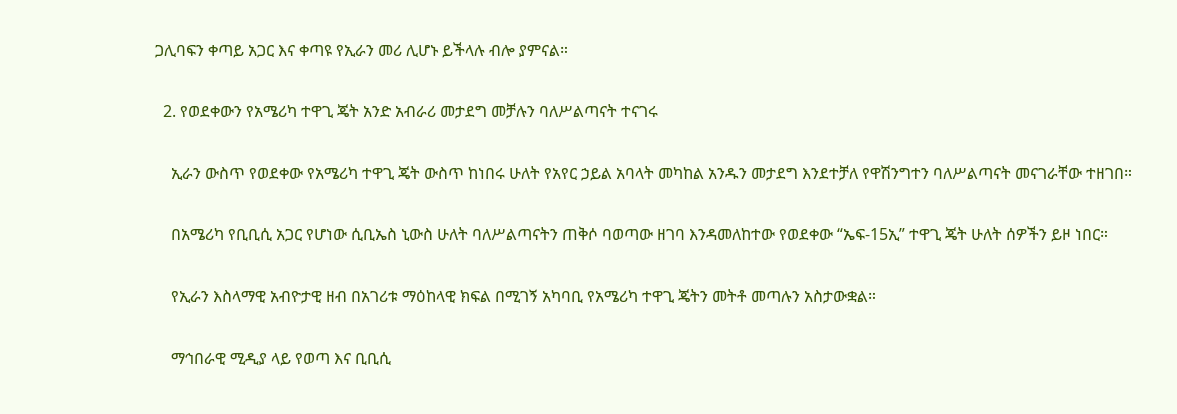ጋሊባፍን ቀጣይ አጋር እና ቀጣዩ የኢራን መሪ ሊሆኑ ይችላሉ ብሎ ያምናል።

  2. የወደቀውን የአሜሪካ ተዋጊ ጄት አንድ አብራሪ መታደግ መቻሉን ባለሥልጣናት ተናገሩ

    ኢራን ውስጥ የወደቀው የአሜሪካ ተዋጊ ጄት ውስጥ ከነበሩ ሁለት የአየር ኃይል አባላት መካከል አንዱን መታደግ እንደተቻለ የዋሽንግተን ባለሥልጣናት መናገራቸው ተዘገበ።

    በአሜሪካ የቢቢሲ አጋር የሆነው ሲቢኤስ ኒውስ ሁለት ባለሥልጣናትን ጠቅሶ ባወጣው ዘገባ እንዳመለከተው የወደቀው “ኤፍ-15ኢ” ተዋጊ ጄት ሁለት ሰዎችን ይዞ ነበር።

    የኢራን እስላማዊ አብዮታዊ ዘብ በአገሪቱ ማዕከላዊ ክፍል በሚገኝ አካባቢ የአሜሪካ ተዋጊ ጄትን መትቶ መጣሉን አስታውቋል።

    ማኅበራዊ ሚዲያ ላይ የወጣ እና ቢቢሲ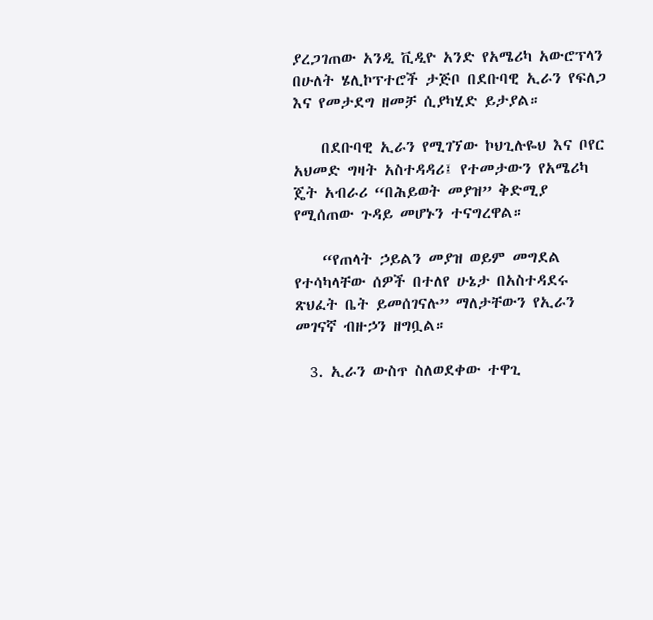ያረጋገጠው አንዲ ቪዲዮ አንድ የአሜሪካ አውሮፕላን በሁለት ሄሊኮፕተሮች ታጅቦ በደቡባዊ ኢራን የፍለጋ እና የመታደግ ዘመቻ ሲያካሂድ ይታያል።

    በደቡባዊ ኢራን የሚገኘው ኮህጊሉዬህ እና ቦየር አህመድ ግዛት አስተዳዳሪ፤ የተመታውን የአሜሪካ ጄት አብራሪ “በሕይወት መያዝ” ቅድሚያ የሚሰጠው ጉዳይ መሆኑን ተናግረዋል።

    “የጠላት ኃይልን መያዝ ወይም መግደል የተሳካላቸው ሰዎች በተለየ ሁኔታ በአስተዳደሩ ጽህፈት ቤት ይመሰገናሉ” ማለታቸውን የኢራን መገናኛ ብዙኃን ዘግቧል።

  3. ኢራን ውስጥ ስለወደቀው ተዋጊ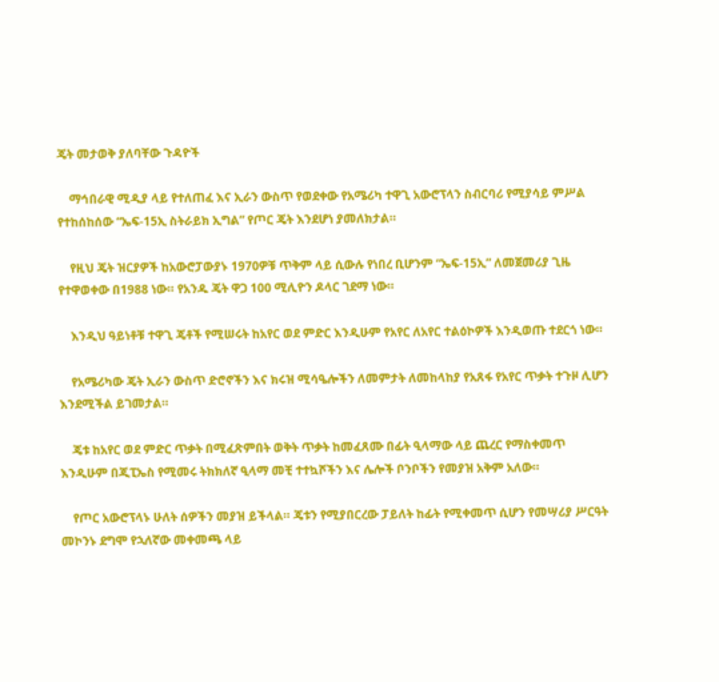ጄት መታወቅ ያለባቸው ጉዳዮች

    ማኅበራዊ ሚዲያ ላይ የተለጠፈ እና ኢራን ውስጥ የወደቀው የአሜሪካ ተዋጊ አውሮፕላን ስብርባሪ የሚያሳይ ምሥል የተከሰከሰው “ኤፍ-15ኢ ስትራይክ ኢግል” የጦር ጄት እንደሆነ ያመለክታል።

    የዚህ ጄት ዝርያዎች ከአውሮፓውያኑ 1970ዎቹ ጥቅም ላይ ሲውሉ የነበረ ቢሆንም “ኤፍ-15ኢ” ለመጀመሪያ ጊዜ የተዋወቀው በ1988 ነው። የአንዱ ጄት ዋጋ 100 ሚሊዮን ዶላር ገደማ ነው።

    እንዲህ ዓይነቶቹ ተዋጊ ጄቶች የሚሠሩት ከአየር ወደ ምድር እንዲሁም የአየር ለአየር ተልዕኮዎች እንዲወጡ ተደርጎ ነው።

    የአሜሪካው ጄት ኢራን ውስጥ ድሮኖችን እና ክሩዝ ሚሳዔሎችን ለመምታት ለመከላከያ የአጸፋ የአየር ጥቃት ተጉዞ ሊሆን እንደሚችል ይገመታል።

    ጄቱ ከአየር ወደ ምድር ጥቃት በሚፈጽምበት ወቅት ጥቃት ከመፈጸሙ በፊት ዒላማው ላይ ጨረር የማስቀመጥ እንዲሁም በጂፒኤስ የሚመሩ ትክክለኛ ዒላማ መቺ ተተኳሾችን እና ሌሎች ቦንቦችን የመያዝ አቅም አለው።

    የጦር አውሮፕላኑ ሁለት ሰዎችን መያዝ ይችላል። ጄቱን የሚያበርረው ፓይለት ከፊት የሚቀመጥ ሲሆን የመሣሪያ ሥርዓት መኮንኑ ደግሞ የኋለኛው መቀመጫ ላይ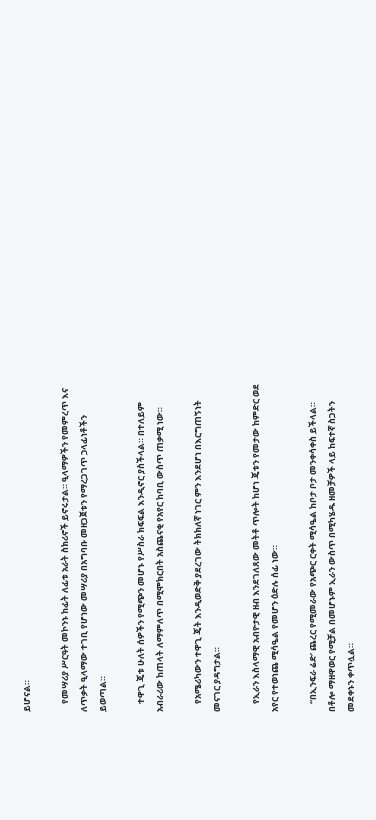ይሆናል።

    የመሣሪያ ሥርዓት መኮንኑ ከፊት ለፊቱ አራት ስክሪኖች ይኖሩታል። ዒላማዎችን የመምረጥ እና ለጥቃት ዒላማው ተገቢ የሆነው መሣሪያ በአግባቡ መዘጋጀቱን የማረጋገጥ ኃላፊነቶችን ይወጣል።

    ተዋጊ ጄቱ ሁለት ሰዎችን የሚጭን መሆኑ የሥስራ ክፍፍል እንዲኖር ያስችላል። በተለይም አብራሪው ከጠላት ለማምለጥ በሚሞክርበት አስጨናቂ የአየር ከባቢ ውስጥ ጠቃሚ ነው።

    የአሜሪካውን ተዋጊ ጄት እንዲወድቅ ያደረገው ትክክለኛ ነገር ምን እንደሆነ በእርግጠኝነት መናገር ያዳግታል።

    የኢራን እስላማዊ አብዮታዊ ዘብ እንደገለጸው መትቶ ጥሎት ከሆነ ጄቱን የመታው ከምድር ወደ አየር የተወነጨ ሚሳዔል የመሆን ዕድሉ ሰፊ ነው።

    “በኢንፍራ ሬድ’ ጨረር የሚመራው የአጭር ርቀት ሚሳዔል ከቦታ ቦታ መንቀሳቀስ ይችላል። በቶሎ ማዘዋወር የሚቻል በመሆኑም ኢራን ውስጥ በሚካሄዱ ዘመቻዎች ላይ ከፍተኛ ስጋትን መደቀኑን ቀጥሏል።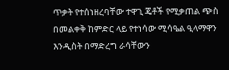ጥቃት የተሰነዘረባቸው ተዋጊ ጄቶች የሚቃጠል ጭስ በመልቀቅ ከምድር ላይ የተነሳው ሚሳዔል ዒላማዋን እንዲስት በማድረግ ራሳቸውን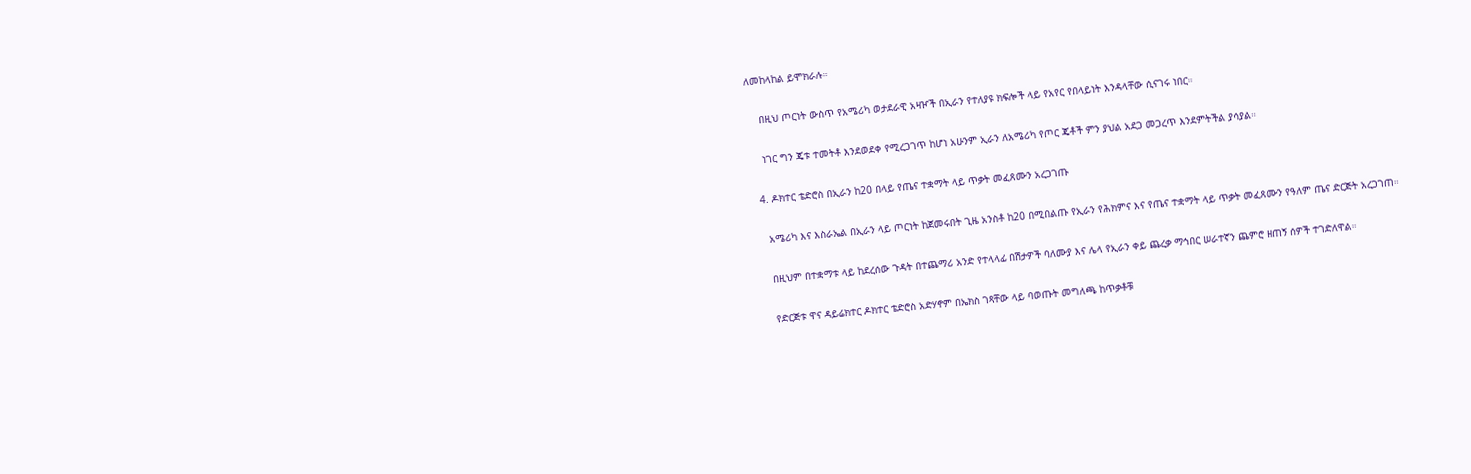ለመከላከል ይሞክራሉ።

    በዚህ ጦርነት ውስጥ የአሜሪካ ወታደራዊ አዛዦች በኢራን የተለያዩ ክፍሎች ላይ የአየር የበላይነት እንዳላቸው ሲናገሩ ነበር።

    ነገር ግን ጄቱ ተመትቶ እንደወደቀ የሚረጋገጥ ከሆነ አሁንም ኢራን ለአሜሪካ የጦር ጄቶች ምን ያህል አደጋ መጋረጥ እንደምትችል ያሳያል።

  4. ዶክተር ቴድሮስ በኢራን ከ20 በላይ የጤና ተቋማት ላይ ጥቃት መፈጸሙን አረጋገጡ

    አሜሪካ እና እስራኤል በኢራን ላይ ጦርነት ከጀመሩበት ጊዜ አንስቶ ከ20 በሚበልጡ የኢራን የሕክምና እና የጤና ተቋማት ላይ ጥቃት መፈጸሙን የዓለም ጤና ድርጅት አረጋገጠ።

    በዚህም በተቋማቱ ላይ ከደረሰው ጉዳት በተጨማሪ አንድ የተላላፊ በሽታዎች ባለሙያ እና ሌላ የኢራን ቀይ ጨረቃ ማኅበር ሠራተኛን ጨምሮ ዘጠኝ ሰዎች ተገድለዋል።

    የድርጅቱ ዋና ዳይሬክተር ዶክተር ቴድሮስ አድሃኖም በኤክስ ገጻቸው ላይ ባወጡት መግለጫ ከጥቃቶቹ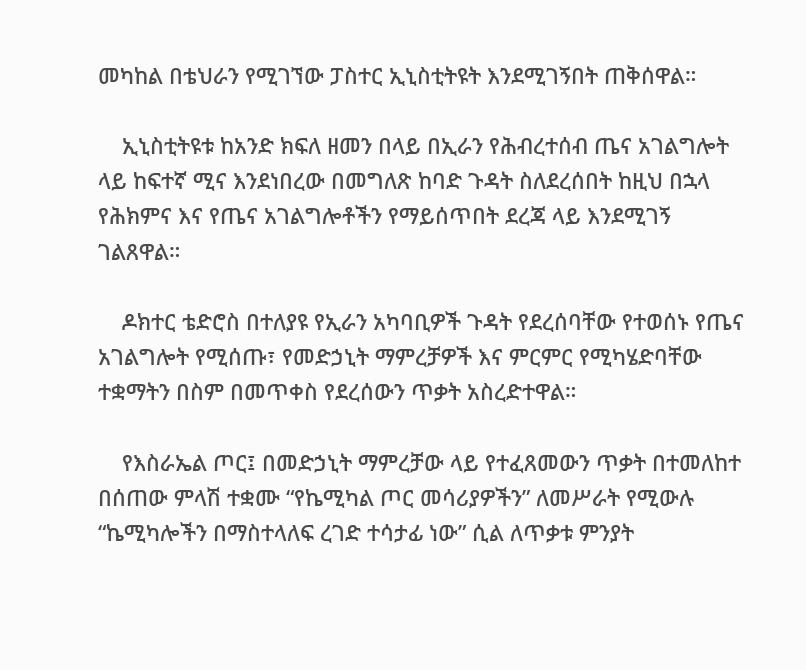መካከል በቴህራን የሚገኘው ፓስተር ኢኒስቲትዩት እንደሚገኝበት ጠቅሰዋል።

    ኢኒስቲትዩቱ ከአንድ ክፍለ ዘመን በላይ በኢራን የሕብረተሰብ ጤና አገልግሎት ላይ ከፍተኛ ሚና እንደነበረው በመግለጽ ከባድ ጉዳት ስለደረሰበት ከዚህ በኋላ የሕክምና እና የጤና አገልግሎቶችን የማይሰጥበት ደረጃ ላይ እንደሚገኝ ገልጸዋል።

    ዶክተር ቴድሮስ በተለያዩ የኢራን አካባቢዎች ጉዳት የደረሰባቸው የተወሰኑ የጤና አገልግሎት የሚሰጡ፣ የመድኃኒት ማምረቻዎች እና ምርምር የሚካሄድባቸው ተቋማትን በስም በመጥቀስ የደረሰውን ጥቃት አስረድተዋል።

    የእስራኤል ጦር፤ በመድኃኒት ማምረቻው ላይ የተፈጸመውን ጥቃት በተመለከተ በሰጠው ምላሽ ተቋሙ “የኬሚካል ጦር መሳሪያዎችን” ለመሥራት የሚውሉ “ኬሚካሎችን በማስተላለፍ ረገድ ተሳታፊ ነው” ሲል ለጥቃቱ ምንያት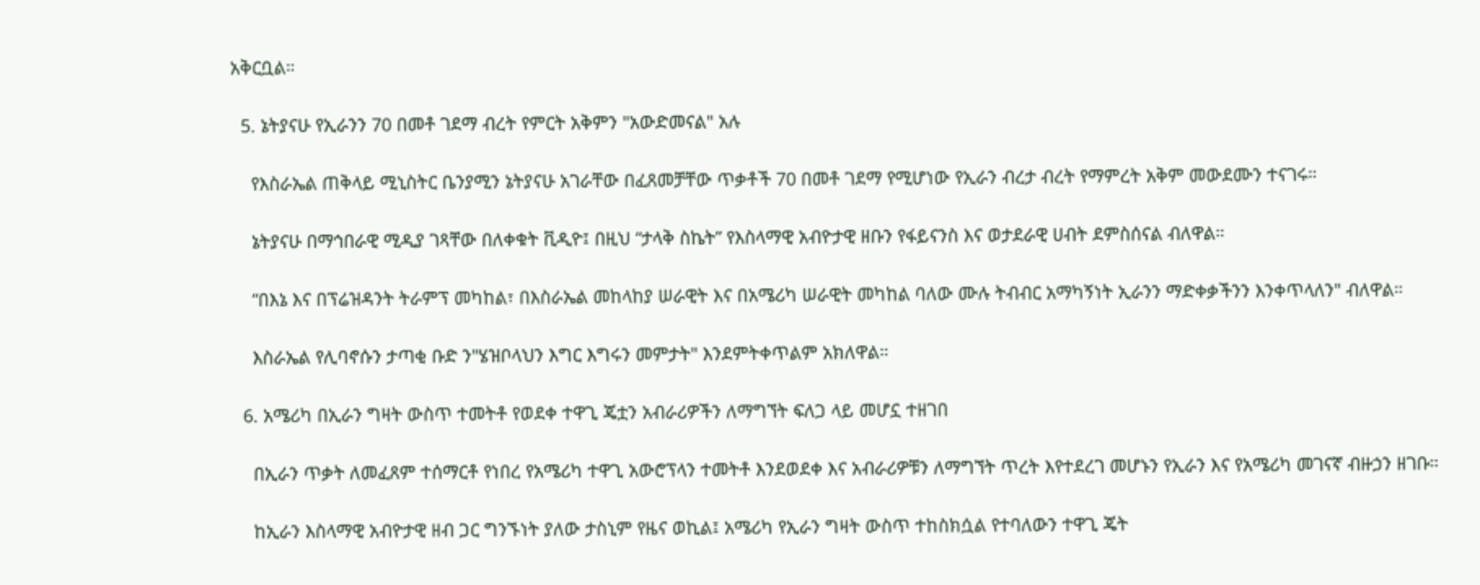አቅርቧል።

  5. ኔትያናሁ የኢራንን 70 በመቶ ገደማ ብረት የምርት አቅምን "አውድመናል" አሉ

    የእስራኤል ጠቅላይ ሚኒስትር ቤንያሚን ኔትያናሁ አገራቸው በፈጸመቻቸው ጥቃቶች 70 በመቶ ገደማ የሚሆነው የኢራን ብረታ ብረት የማምረት አቅም መውደሙን ተናገሩ።

    ኔትያናሁ በማኅበራዊ ሚዲያ ገጻቸው በለቀቁት ቪዲዮ፤ በዚህ “ታላቅ ስኬት” የእስላማዊ አብዮታዊ ዘቡን የፋይናንስ እና ወታደራዊ ሀብት ደምስሰናል ብለዋል።

    “በእኔ እና በፕሬዝዳንት ትራምፕ መካከል፣ በእስራኤል መከላከያ ሠራዊት እና በአሜሪካ ሠራዊት መካከል ባለው ሙሉ ትብብር አማካኝነት ኢራንን ማድቀቃችንን እንቀጥላለን" ብለዋል።

    እስራኤል የሊባኖሱን ታጣቂ ቡድ ን"ሄዝቦላህን እግር እግሩን መምታት" እንደምትቀጥልም አክለዋል።

  6. አሜሪካ በኢራን ግዛት ውስጥ ተመትቶ የወደቀ ተዋጊ ጄቷን አብራሪዎችን ለማግኘት ፍለጋ ላይ መሆኗ ተዘገበ

    በኢራን ጥቃት ለመፈጸም ተሰማርቶ የነበረ የአሜሪካ ተዋጊ አውሮፕላን ተመትቶ እንደወደቀ እና አብራሪዎቹን ለማግኘት ጥረት እየተደረገ መሆኑን የኢራን እና የአሜሪካ መገናኛ ብዙኃን ዘገቡ።

    ከኢራን እስላማዊ አብዮታዊ ዘብ ጋር ግንኙነት ያለው ታስኒም የዜና ወኪል፤ አሜሪካ የኢራን ግዛት ውስጥ ተከስክሷል የተባለውን ተዋጊ ጄት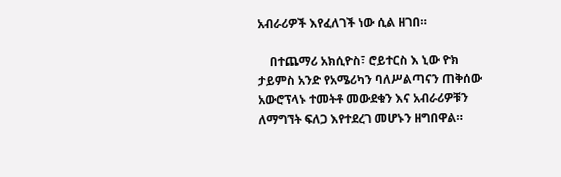አብራሪዎች እየፈለገች ነው ሲል ዘገበ።

    በተጨማሪ አክሲዮስ፣ ሮይተርስ እ ኒው ዮክ ታይምስ አንድ የአሜሪካን ባለሥልጣናን ጠቅሰው አውሮፕላኑ ተመትቶ መውደቁን እና አብራሪዎቹን ለማግኘት ፍለጋ እየተደረገ መሆኑን ዘግበዋል።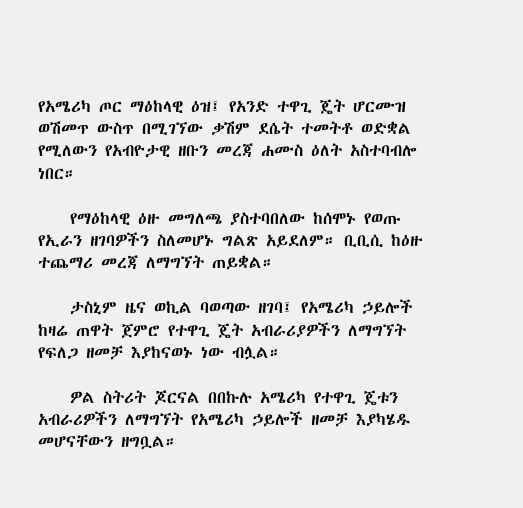የአሜሪካ ጦር ማዕከላዊ ዕዝ፤ የአንድ ተዋጊ ጄት ሆርሙዝ ወሽመጥ ውስጥ በሚገኘው ቃሽም ደሴት ተመትቶ ወድቋል የሚለውን የአብዮታዊ ዘቡን መረጃ ሐሙስ ዕለት አስተባብሎ ነበር።

    የማዕከላዊ ዕዙ መግለጫ ያስተባበለው ከሰሞኑ የወጡ የኢራን ዘገባዎችን ስለመሆኑ ግልጽ አይደለም። ቢቢሲ ከዕዙ ተጨማሪ መረጃ ለማግኘት ጠይቋል።

    ታስኒም ዜና ወኪል ባወጣው ዘገባ፤ የአሜሪካ ኃይሎች ከዛሬ ጠዋት ጀምሮ የተዋጊ ጄት አብራሪያዎችን ለማግኘት የፍለጋ ዘመቻ እያከናወኑ ነው ብሏል።

    ዎል ስትሪት ጆርናል በበኩሉ አሜሪካ የተዋጊ ጄቱን አብራሪዎችን ለማግኘት የአሜሪካ ኃይሎች ዘመቻ እያካሄዱ መሆናቸውን ዘግቧል።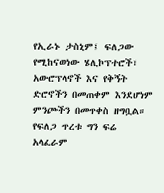የኢራኑ ታስኒም፤ ፍለጋው የሚከናወነው ሄሊኮፕተሮች፣ አውሮፕላኖች እና የቅኝት ድሮኖችን በመጠቀም እንደሆነም ምንጮችን በመጥቀስ ዘግቧል። የፍለጋ ጥረቱ ግን ፍሬ አላፈራም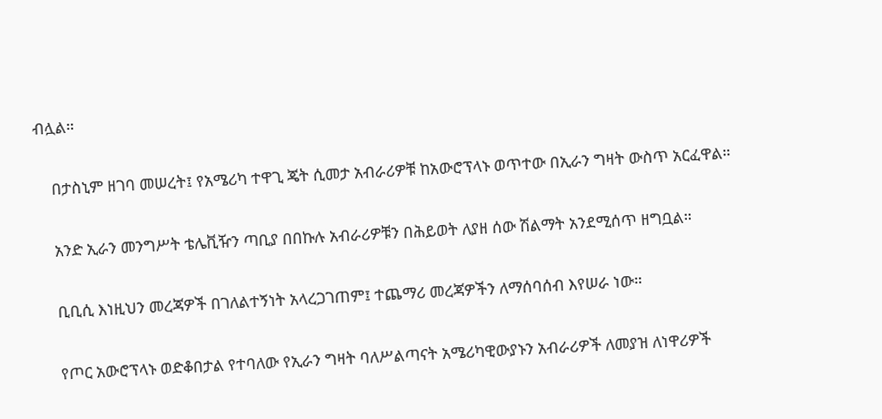ብሏል።

    በታስኒም ዘገባ መሠረት፤ የአሜሪካ ተዋጊ ጄት ሲመታ አብራሪዎቹ ከአውሮፕላኑ ወጥተው በኢራን ግዛት ውስጥ አርፈዋል።

    አንድ ኢራን መንግሥት ቴሌቪዥን ጣቢያ በበኩሉ አብራሪዎቹን በሕይወት ለያዘ ሰው ሽልማት አንደሚሰጥ ዘግቧል።

    ቢቢሲ እነዚህን መረጃዎች በገለልተኝነት አላረጋገጠም፤ ተጨማሪ መረጃዎችን ለማሰባሰብ እየሠራ ነው።

    የጦር አውሮፕላኑ ወድቆበታል የተባለው የኢራን ግዛት ባለሥልጣናት አሜሪካዊውያኑን አብራሪዎች ለመያዝ ለነዋሪዎች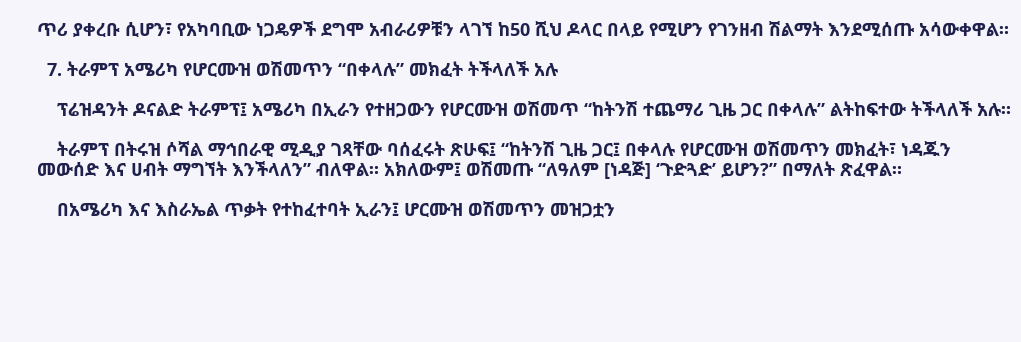ጥሪ ያቀረቡ ሲሆን፣ የአካባቢው ነጋዴዎች ደግሞ አብራሪዎቹን ላገኘ ከ50 ሺህ ዶላር በላይ የሚሆን የገንዘብ ሽልማት እንደሚሰጡ አሳውቀዋል።

  7. ትራምፕ አሜሪካ የሆርሙዝ ወሽመጥን “በቀላሉ” መክፈት ትችላለች አሉ

    ፕሬዝዳንት ዶናልድ ትራምፕ፤ አሜሪካ በኢራን የተዘጋውን የሆርሙዝ ወሽመጥ “ከትንሽ ተጨማሪ ጊዜ ጋር በቀላሉ” ልትከፍተው ትችላለች አሉ።

    ትራምፕ በትሩዝ ሶሻል ማኅበራዊ ሚዲያ ገጻቸው ባሰፈሩት ጽሁፍ፤ “ከትንሽ ጊዜ ጋር፤ በቀላሉ የሆርሙዝ ወሽመጥን መክፈት፣ ነዳጁን መውሰድ እና ሀብት ማግኘት እንችላለን” ብለዋል። አክለውም፤ ወሽመጡ “ለዓለም [ነዳጅ] ‘ጉድጓድ’ ይሆን?” በማለት ጽፈዋል።

    በአሜሪካ እና እስራኤል ጥቃት የተከፈተባት ኢራን፤ ሆርሙዝ ወሽመጥን መዝጋቷን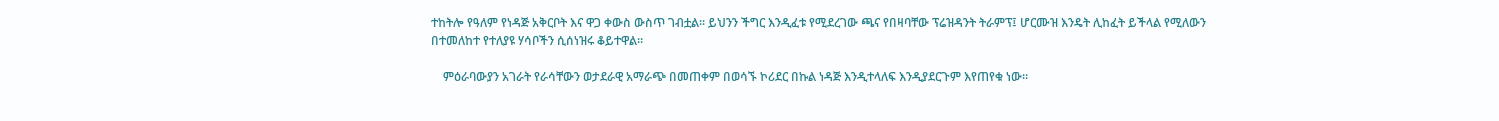ተከትሎ የዓለም የነዳጅ አቅርቦት እና ዋጋ ቀውስ ውስጥ ገብቷል። ይህንን ችግር እንዲፈቱ የሚደረገው ጫና የበዛባቸው ፕሬዝዳንት ትራምፕ፤ ሆርሙዝ እንዴት ሊከፈት ይችላል የሚለውን በተመለከተ የተለያዩ ሃሳቦችን ሲሰነዝሩ ቆይተዋል።

    ምዕራባውያን አገራት የራሳቸውን ወታደራዊ አማራጭ በመጠቀም በወሳኙ ኮሪደር በኩል ነዳጅ እንዲተላለፍ እንዲያደርጉም እየጠየቁ ነው።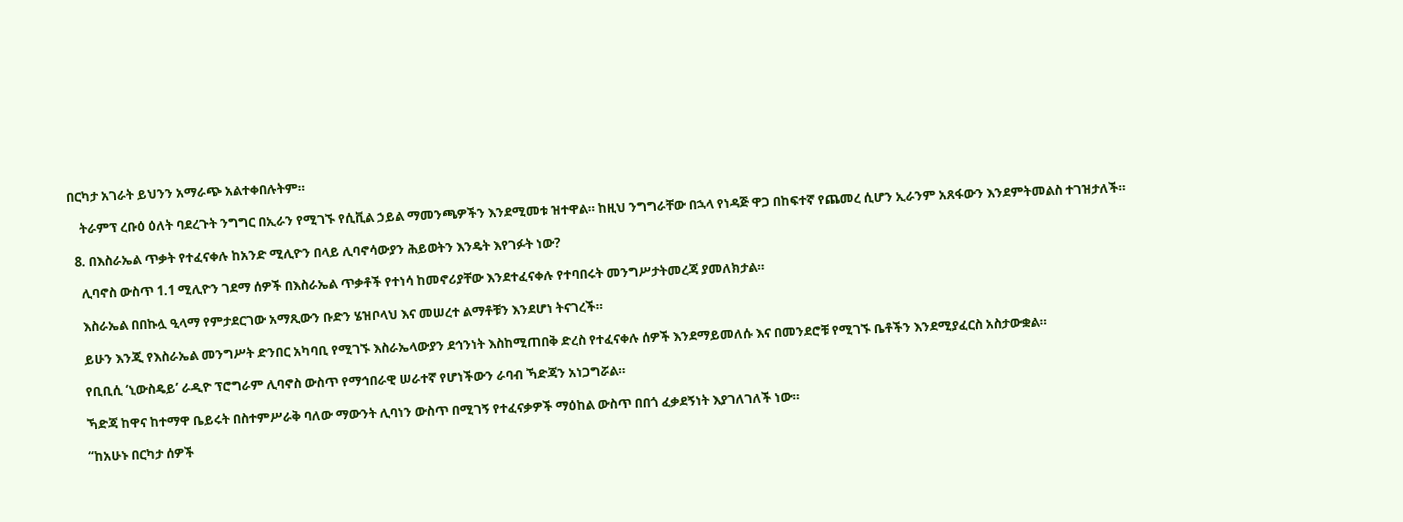በርካታ አገራት ይህንን አማራጭ አልተቀበሉትም።

    ትራምፕ ረቡዕ ዕለት ባደረጉት ንግግር በኢራን የሚገኙ የሲቪል ኃይል ማመንጫዎችን እንደሚመቱ ዝተዋል። ከዚህ ንግግራቸው በኋላ የነዳጅ ዋጋ በከፍተኛ የጨመረ ሲሆን ኢራንም አጸፋውን እንደምትመልስ ተገዝታለች።

  8. በእስራኤል ጥቃት የተፈናቀሉ ከአንድ ሚሊዮን በላይ ሊባኖሳውያን ሕይወትን እንዴት እየገፉት ነው?

    ሊባኖስ ውስጥ 1.1 ሚሊዮን ገደማ ሰዎች በእስራኤል ጥቃቶች የተነሳ ከመኖሪያቸው እንደተፈናቀሉ የተባበሩት መንግሥታትመረጃ ያመለክታል።

    እስራኤል በበኩሏ ዒላማ የምታደርገው አማጺውን ቡድን ሄዝቦላህ እና መሠረተ ልማቶቹን እንደሆነ ትናገረች።

    ይሁን እንጂ የእስራኤል መንግሥት ድንበር አካባቢ የሚገኙ እስራኤላውያን ደኅንነት እስከሚጠበቅ ድረስ የተፈናቀሉ ሰዎች እንደማይመለሱ እና በመንደሮቹ የሚገኙ ቤቶችን እንደሚያፈርስ አስታውቋል።

    የቢቢሲ ‘ኒውስዴይ’ ራዲዮ ፕሮግራም ሊባኖስ ውስጥ የማኅበራዊ ሠራተኛ የሆነችውን ራባብ ኻድጃን አነጋግሯል።

    ኻድጃ ከዋና ከተማዋ ቤይሩት በስተምሥራቅ ባለው ማውንት ሊባነን ውስጥ በሚገኝ የተፈናቃዎች ማዕከል ውስጥ በበጎ ፈቃደኝነት እያገለገለች ነው።

    “ከአሁኑ በርካታ ሰዎች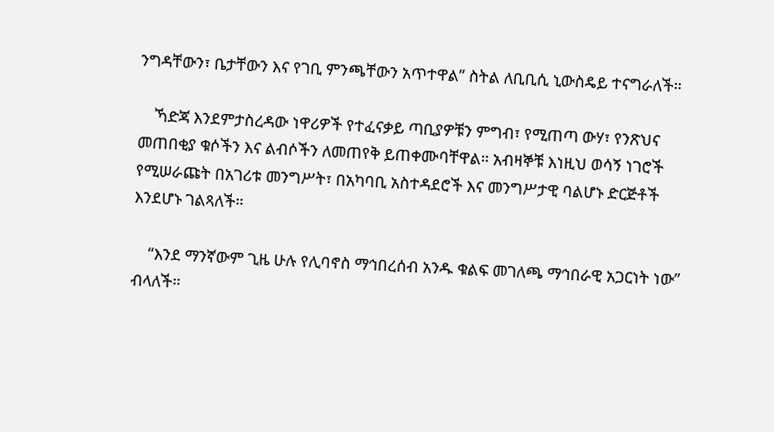ንግዳቸውን፣ ቤታቸውን እና የገቢ ምንጫቸውን አጥተዋል” ስትል ለቢቢሲ ኒውስዴይ ተናግራለች።

    ኻድጃ እንደምታስረዳው ነዋሪዎች የተፈናቃይ ጣቢያዎቹን ምግብ፣ የሚጠጣ ውሃ፣ የንጽህና መጠበቂያ ቁሶችን እና ልብሶችን ለመጠየቅ ይጠቀሙባቸዋል። አብዛኞቹ እነዚህ ወሳኝ ነገሮች የሚሠራጩት በአገሪቱ መንግሥት፣ በአካባቢ አስተዳደሮች እና መንግሥታዊ ባልሆኑ ድርጅቶች እንደሆኑ ገልጻለች።

    “እንደ ማንኛውም ጊዜ ሁሉ የሊባኖስ ማኅበረሰብ አንዱ ቁልፍ መገለጫ ማኅበራዊ አጋርነት ነው” ብላለች።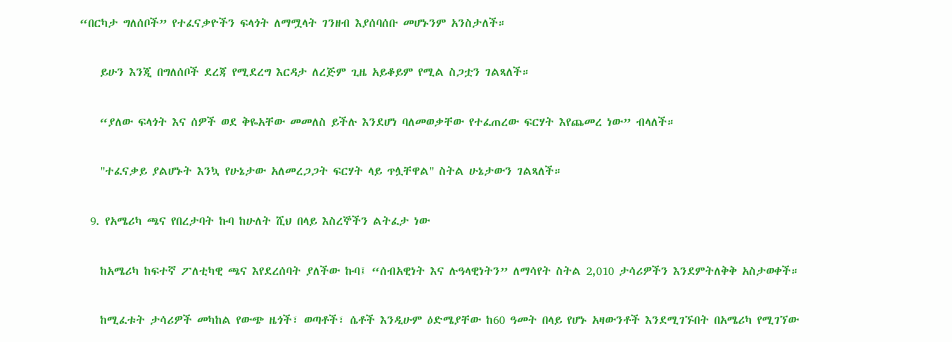“በርካታ ግለሰቦች” የተፈናቃዮችን ፍላጎት ለማሟላት ገንዘብ እያሰባሰቡ መሆኑንም አንስታለች።

    ይሁን እንጂ በግለሰቦች ደረጃ የሚደረግ እርዳታ ለረጅም ጊዜ አይቆይም የሚል ስጋቷን ገልጻለች።

    “ያለው ፍላጎት እና ሰዎች ወደ ቅዬአቸው መመለስ ይችሉ እንደሆነ ባለመወቃቸው የተፈጠረው ፍርሃት እየጨመረ ነው” ብላለች።

    "ተፈናቃይ ያልሆኑት እንኳ የሁኔታው አለመረጋጋት ፍርሃት ላይ ጥሏቸዋል" ስትል ሁኔታውን ገልጻለች።

  9. የአሜሪካ ጫና የበረታባት ኩባ ከሁለት ሺህ በላይ እስረኞችን ልትፈታ ነው

    ከአሜሪካ ከፍተኛ ፖለቲካዊ ጫና እየደረሰባት ያለችው ኩባ፤ “ሰብአዊነት እና ሉዓላዊነትን” ለማሳየት ስትል 2,010 ታሳሪዎችን እንደምትለቅቅ አስታወቀች።

    ከሚፈቱት ታሳሪዎች መካከል የውጭ ዜጎች፣ ወጣቶች፣ ሴቶች እንዲሁም ዕድሜያቸው ከ60 ዓመት በላይ የሆኑ አዛውንቶች እንደሚገኙበት በአሜሪካ የሚገኘው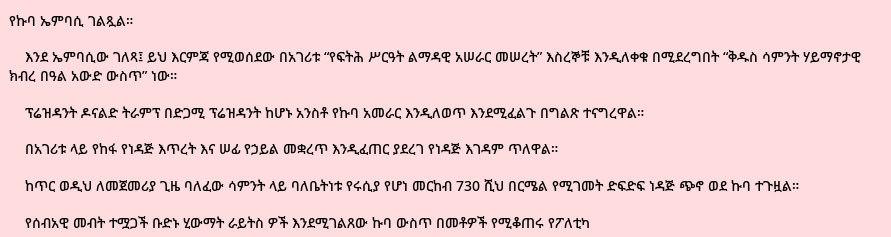የኩባ ኤምባሲ ገልጿል።

    እንደ ኤምባሲው ገለጻ፤ ይህ እርምጃ የሚወሰደው በአገሪቱ “የፍትሕ ሥርዓት ልማዳዊ አሠራር መሠረት” እስረኞቹ እንዲለቀቁ በሚደረግበት “ቅዱስ ሳምንት ሃይማኖታዊ ክብረ በዓል አውድ ውስጥ” ነው።

    ፕሬዝዳንት ዶናልድ ትራምፕ በድጋሚ ፕሬዝዳንት ከሆኑ አንስቶ የኩባ አመራር እንዲለወጥ እንደሚፈልጉ በግልጽ ተናግረዋል።

    በአገሪቱ ላይ የከፋ የነዳጅ እጥረት እና ሠፊ የኃይል መቋረጥ እንዲፈጠር ያደረገ የነዳጅ እገዳም ጥለዋል።

    ከጥር ወዲህ ለመጀመሪያ ጊዜ ባለፈው ሳምንት ላይ ባለቤትነቱ የሩሲያ የሆነ መርከብ 730 ሺህ በርሜል የሚገመት ድፍድፍ ነዳጅ ጭኖ ወደ ኩባ ተጉዟል።

    የሰብአዊ መብት ተሟጋች ቡድኑ ሂውማት ራይትስ ዎች እንደሚገልጸው ኩባ ውስጥ በመቶዎች የሚቆጠሩ የፖለቲካ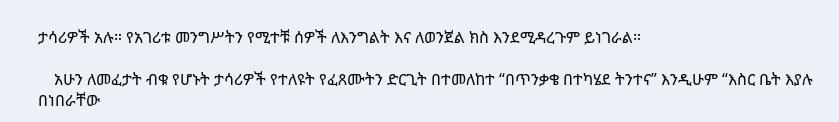ታሳሪዎች አሉ። የአገሪቱ መንግሥትን የሚተቹ ሰዎች ለእንግልት እና ለወንጀል ክስ እንደሚዳረጉም ይነገራል።

    አሁን ለመፈታት ብቁ የሆኑት ታሳሪዎች የተለዩት የፈጸሙትን ድርጊት በተመለከተ “በጥንቃቄ በተካሄደ ትንተና” እንዲሁም “እስር ቤት እያሉ በነበራቸው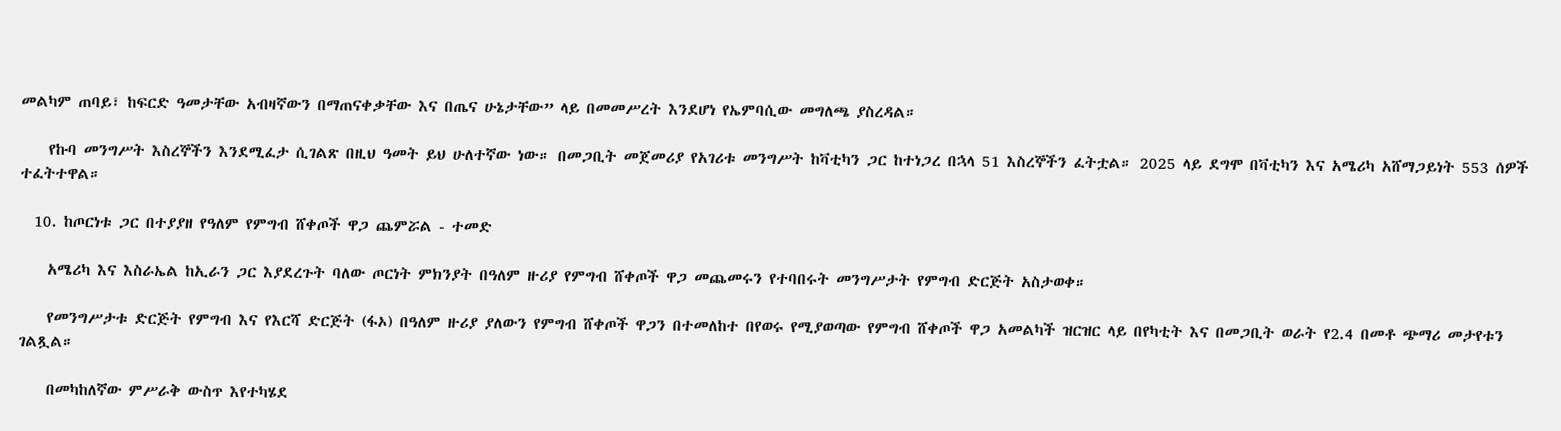መልካም ጠባይ፣ ከፍርድ ዓመታቸው አብዛኛውን በማጠናቀቃቸው እና በጤና ሁኔታቸው” ላይ በመመሥረት እንደሆነ የኤምባሲው መግለጫ ያስረዳል።

    የኩባ መንግሥት እስረኞችን እንደሚፈታ ሲገልጽ በዚህ ዓመት ይህ ሁለተኛው ነው። በመጋቢት መጀመሪያ የአገሪቱ መንግሥት ከቫቲካን ጋር ከተነጋረ በኋላ 51 እስረኞችን ፈትቷል። 2025 ላይ ደግሞ በቫቲካን እና አሜሪካ አሸማጋይነት 553 ሰዎች ተፈትተዋል።

  10. ከጦርነቱ ጋር በተያያዘ የዓለም የምግብ ሸቀጦች ዋጋ ጨምሯል - ተመድ

    አሜሪካ እና እስራኤል ከኢራን ጋር እያደረጉት ባለው ጦርነት ምክንያት በዓለም ዙሪያ የምግብ ሸቀጦች ዋጋ መጨመሩን የተባበሩት መንግሥታት የምግብ ድርጅት አስታወቀ።

    የመንግሥታቱ ድርጅት የምግብ እና የእርሻ ድርጅት (ፋኦ) በዓለም ዙሪያ ያለውን የምግብ ሸቀጦች ዋጋን በተመለከተ በየወሩ የሚያወጣው የምግብ ሸቀጦች ዋጋ አመልካች ዝርዝር ላይ በየካቲት እና በመጋቢት ወራት የ2.4 በመቶ ጭማሪ መታየቱን ገልጿል።

    በመካከለኛው ምሥራቅ ውስጥ እየተካሄደ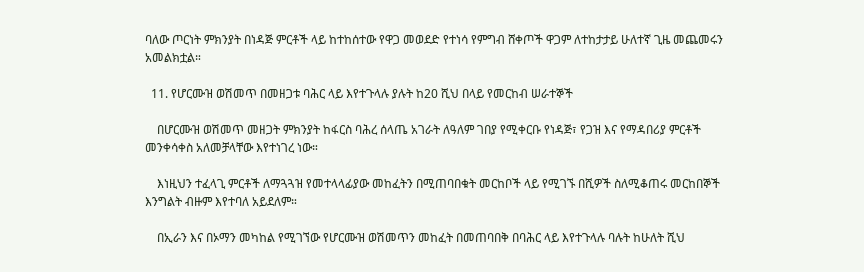ባለው ጦርነት ምክንያት በነዳጅ ምርቶች ላይ ከተከሰተው የዋጋ መወደድ የተነሳ የምግብ ሸቀጦች ዋጋም ለተከታታይ ሁለተኛ ጊዜ መጨመሩን አመልክቷል።

  11. የሆርሙዝ ወሽመጥ በመዘጋቱ ባሕር ላይ እየተጉላሉ ያሉት ከ20 ሺህ በላይ የመርከብ ሠራተኞች

    በሆርሙዝ ወሽመጥ መዘጋት ምክንያት ከፋርስ ባሕረ ሰላጤ አገራት ለዓለም ገበያ የሚቀርቡ የነዳጅ፣ የጋዝ እና የማዳበሪያ ምርቶች መንቀሳቀስ አለመቻላቸው እየተነገረ ነው።

    እነዚህን ተፈላጊ ምርቶች ለማጓጓዝ የመተላላፊያው መከፈትን በሚጠባበቁት መርከቦች ላይ የሚገኙ በሺዎች ስለሚቆጠሩ መርከበኞች እንግልት ብዙም እየተባለ አይደለም።

    በኢራን እና በኦማን መካከል የሚገኘው የሆርሙዝ ወሽመጥን መከፈት በመጠባበቅ በባሕር ላይ እየተጉላሉ ባሉት ከሁለት ሺህ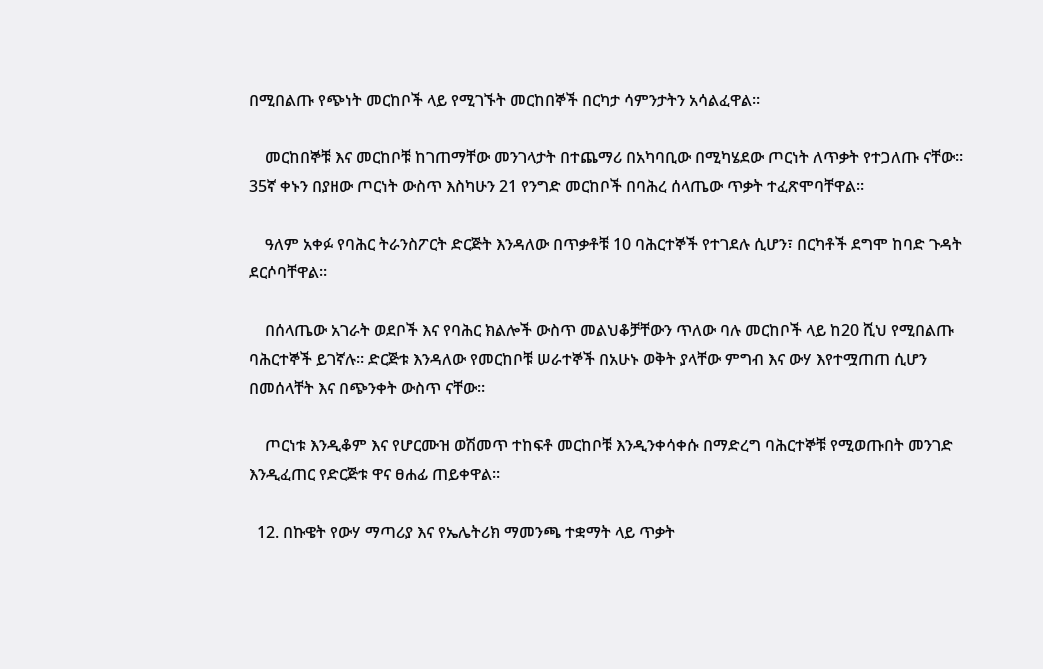በሚበልጡ የጭነት መርከቦች ላይ የሚገኙት መርከበኞች በርካታ ሳምንታትን አሳልፈዋል።

    መርከበኞቹ እና መርከቦቹ ከገጠማቸው መንገላታት በተጨማሪ በአካባቢው በሚካሄደው ጦርነት ለጥቃት የተጋለጡ ናቸው። 35ኛ ቀኑን በያዘው ጦርነት ውስጥ እስካሁን 21 የንግድ መርከቦች በባሕረ ሰላጤው ጥቃት ተፈጽሞባቸዋል።

    ዓለም አቀፉ የባሕር ትራንስፖርት ድርጅት እንዳለው በጥቃቶቹ 10 ባሕርተኞች የተገደሉ ሲሆን፣ በርካቶች ደግሞ ከባድ ጉዳት ደርሶባቸዋል።

    በሰላጤው አገራት ወደቦች እና የባሕር ክልሎች ውስጥ መልህቆቻቸውን ጥለው ባሉ መርከቦች ላይ ከ20 ሺህ የሚበልጡ ባሕርተኞች ይገኛሉ። ድርጅቱ እንዳለው የመርከቦቹ ሠራተኞች በአሁኑ ወቅት ያላቸው ምግብ እና ውሃ እየተሟጠጠ ሲሆን በመሰላቸት እና በጭንቀት ውስጥ ናቸው።

    ጦርነቱ እንዲቆም እና የሆርሙዝ ወሽመጥ ተከፍቶ መርከቦቹ እንዲንቀሳቀሱ በማድረግ ባሕርተኞቹ የሚወጡበት መንገድ እንዲፈጠር የድርጅቱ ዋና ፀሐፊ ጠይቀዋል።

  12. በኩዌት የውሃ ማጣሪያ እና የኤሌትሪክ ማመንጫ ተቋማት ላይ ጥቃት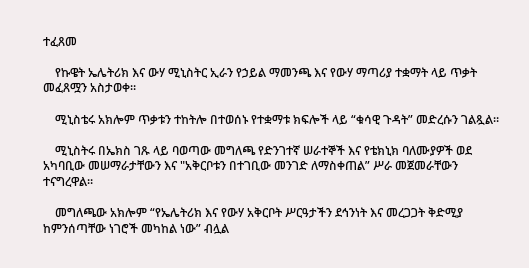ተፈጸመ

    የኩዌት ኤሌትሪክ እና ውሃ ሚኒስትር ኢራን የኃይል ማመንጫ እና የውሃ ማጣሪያ ተቋማት ላይ ጥቃት መፈጸሟን አስታወቀ።

    ሚኒስቴሩ አክሎም ጥቃቱን ተከትሎ በተወሰኑ የተቋማቱ ክፍሎች ላይ “ቁሳዊ ጉዳት” መድረሱን ገልጿል።

    ሚኒስትሩ በኤክስ ገጹ ላይ ባወጣው መግለጫ የድንገተኛ ሠራተኞች እና የቴክኒክ ባለሙያዎች ወደ አካባቢው መሠማራታቸውን እና "አቅርቦቱን በተገቢው መንገድ ለማስቀጠል” ሥራ መጀመራቸውን ተናግረዋል።

    መግለጫው አክሎም “የኤሌትሪክ እና የውሃ አቅርቦት ሥርዓታችን ደኅንነት እና መረጋጋት ቅድሚያ ከምንሰጣቸው ነገሮች መካከል ነው” ብሏል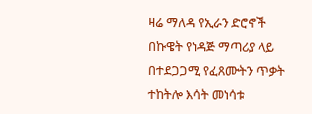ዛሬ ማለዳ የኢራን ድሮኖች በኩዌት የነዳጅ ማጣሪያ ላይ በተደጋጋሚ የፈጸሙትን ጥቃት ተከትሎ እሳት መነሳቱ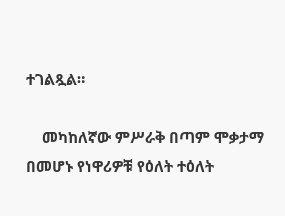ተገልጿል።

    መካከለኛው ምሥራቅ በጣም ሞቃታማ በመሆኑ የነዋሪዎቹ የዕለት ተዕለት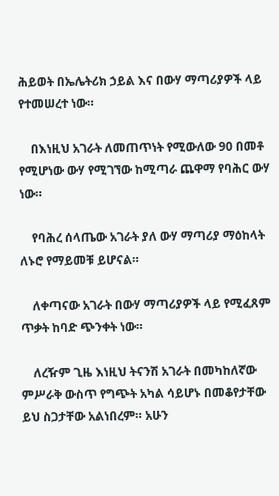ሕይወት በኤሌትሪክ ኃይል እና በውሃ ማጣሪያዎች ላይ የተመሠረተ ነው።

    በእነዚህ አገራት ለመጠጥነት የሚውለው 90 በመቶ የሚሆነው ውሃ የሚገኘው ከሚጣራ ጨዋማ የባሕር ውሃ ነው።

    የባሕረ ሰላጤው አገራት ያለ ውሃ ማጣሪያ ማዕከላት ለኑሮ የማይመቹ ይሆናል።

    ለቀጣናው አገራት በውሃ ማጣሪያዎች ላይ የሚፈጸም ጥቃት ከባድ ጭንቀት ነው።

    ለረዥም ጊዜ እነዚህ ትናንሽ አገራት በመካከለኛው ምሥራቅ ውስጥ የግጭት አካል ሳይሆኑ በመቆየታቸው ይህ ስጋታቸው አልነበረም። አሁን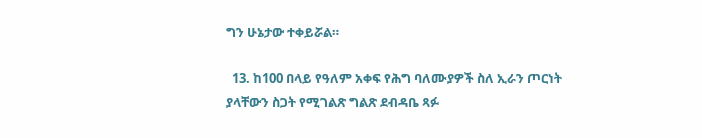ግን ሁኔታው ተቀይሯል።

  13. ከ100 በላይ የዓለም አቀፍ የሕግ ባለሙያዎች ስለ ኢራን ጦርነት ያላቸውን ስጋት የሚገልጽ ግልጽ ደብዳቤ ጻፉ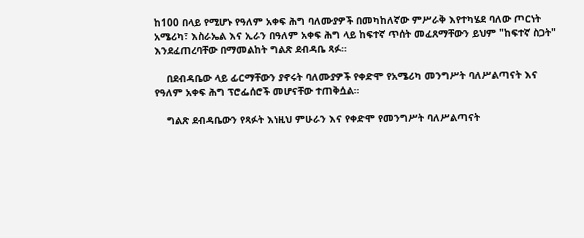ከ100 በላይ የሚሆኑ የዓለም አቀፍ ሕግ ባለሙያዎች በመካከለኛው ምሥራቅ እየተካሄደ ባለው ጦርነት አሜሪካ፣ እስራኤል እና ኢራን በዓለም አቀፍ ሕግ ላይ ከፍተኛ ጥሰት መፈጸማቸውን ይህም "ከፍተኛ ስጋት" እንደፈጠረባቸው በማመልከት ግልጽ ደብዳቤ ጻፉ።

    በደብዳቤው ላይ ፊርማቸውን ያኖሩት ባለሙያዎች የቀድሞ የአሜሪካ መንግሥት ባለሥልጣናት እና የዓለም አቀፍ ሕግ ፕሮፌሰሮች መሆናቸው ተጠቅሷል።

    ግልጽ ደብዳቤውን የጻፉት እነዚህ ምሁራን እና የቀድሞ የመንግሥት ባለሥልጣናት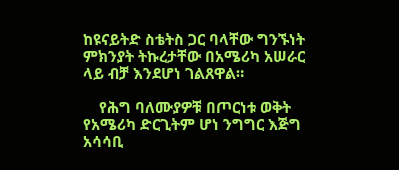ከዩናይትድ ስቴትስ ጋር ባላቸው ግንኙነት ምክንያት ትኩረታቸው በአሜሪካ አሠራር ላይ ብቻ እንደሆነ ገልጸዋል።

    የሕግ ባለሙያዎቹ በጦርነቱ ወቅት የአሜሪካ ድርጊትም ሆነ ንግግር እጅግ አሳሳቢ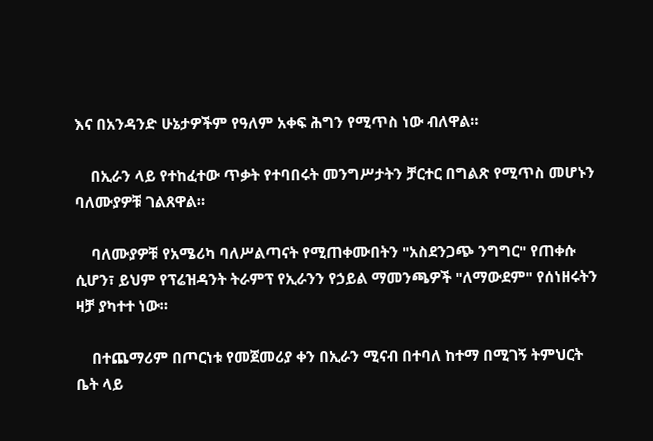እና በአንዳንድ ሁኔታዎችም የዓለም አቀፍ ሕግን የሚጥስ ነው ብለዋል።

    በኢራን ላይ የተከፈተው ጥቃት የተባበሩት መንግሥታትን ቻርተር በግልጽ የሚጥስ መሆኑን ባለሙያዎቹ ገልጸዋል።

    ባለሙያዎቹ የአሜሪካ ባለሥልጣናት የሚጠቀሙበትን "አስደንጋጭ ንግግር" የጠቀሱ ሲሆን፣ ይህም የፕሬዝዳንት ትራምፕ የኢራንን የኃይል ማመንጫዎች "ለማውደም" የሰነዘሩትን ዛቻ ያካተተ ነው።

    በተጨማሪም በጦርነቱ የመጀመሪያ ቀን በኢራን ሚናብ በተባለ ከተማ በሚገኝ ትምህርት ቤት ላይ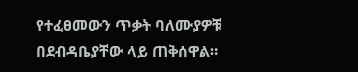የተፈፀመውን ጥቃት ባለሙያዎቹ በደብዳቤያቸው ላይ ጠቅሰዋል።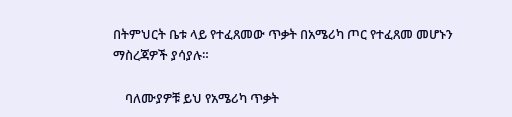በትምህርት ቤቱ ላይ የተፈጸመው ጥቃት በአሜሪካ ጦር የተፈጸመ መሆኑን ማስረጃዎች ያሳያሉ።

    ባለሙያዎቹ ይህ የአሜሪካ ጥቃት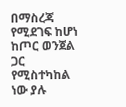በማስረጃ የሚደገፍ ከሆነ ከጦር ወንጀል ጋር የሚስተካከል ነው ያሉ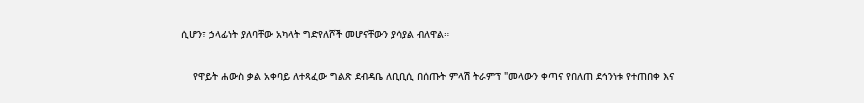ሲሆን፣ ኃላፊነት ያለባቸው አካላት ግድየለሾች መሆናቸውን ያሳያል ብለዋል።

    የዋይት ሐውስ ቃል አቀባይ ለተጻፈው ግልጽ ደብዳቤ ለቢቢሲ በሰጡት ምላሽ ትራምፕ "መላውን ቀጣና የበለጠ ደኅንነቱ የተጠበቀ እና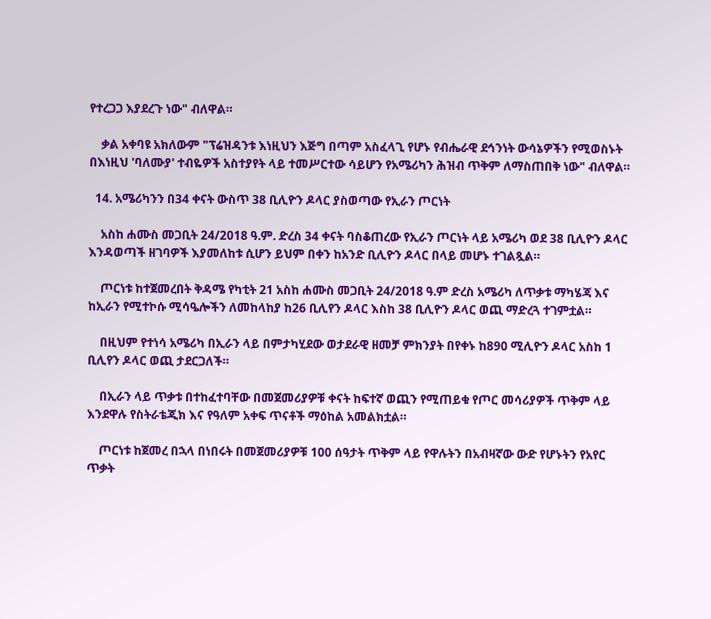የተረጋጋ እያደረጉ ነው" ብለዋል።

    ቃል አቀባዩ አክለውም "ፕሬዝዳንቱ እነዚህን እጅግ በጣም አስፈላጊ የሆኑ የብሔራዊ ደኅንነት ውሳኔዎችን የሚወስኑት በእነዚህ 'ባለሙያ' ተብዬዎች አስተያየት ላይ ተመሥርተው ሳይሆን የአሜሪካን ሕዝብ ጥቅም ለማስጠበቅ ነው" ብለዋል።

  14. አሜሪካንን በ34 ቀናት ውስጥ 38 ቢሊዮን ዶላር ያስወጣው የኢራን ጦርነት

    አስከ ሐሙስ መጋቢት 24/2018 ዓ.ም. ድረስ 34 ቀናት ባስቆጠረው የኢራን ጦርነት ላይ አሜሪካ ወደ 38 ቢሊዮን ዶላር እንዳወጣች ዘገባዎች እያመለከቱ ሲሆን ይህም በቀን ከአንድ ቢሊዮን ዶላር በላይ መሆኑ ተገልጿል።

    ጦርነቱ ከተጀመረበት ቅዳሜ የካቲት 21 አስከ ሐሙስ መጋቢት 24/2018 ዓ.ም ድረስ አሜሪካ ለጥቃቱ ማካሄጃ እና ከኢራን የሚተኮሱ ሚሳዔሎችን ለመከላከያ ከ26 ቢሊየን ዶላር እስከ 38 ቢሊዮን ዶላር ወጪ ማድረጓ ተገምቷል።

    በዚህም የተነሳ አሜሪካ በኢራን ላይ በምታካሂደው ወታደራዊ ዘመቻ ምክንያት በየቀኑ ከ890 ሚሊዮን ዶላር አስከ 1 ቢሊየን ዶላር ወጪ ታደርጋለች።

    በኢራን ላይ ጥቃቱ በተከፈተባቸው በመጀመሪያዎቹ ቀናት ከፍተኛ ወጪን የሚጠይቁ የጦር መሳሪያዎች ጥቅም ላይ እንደዋሉ የስትራቴጂክ እና የዓለም አቀፍ ጥናቶች ማዕከል አመልክቷል።

    ጦርነቱ ከጀመረ በኋላ በነበሩት በመጀመሪያዎቹ 100 ሰዓታት ጥቅም ላይ የዋሉትን በአብዛኛው ውድ የሆኑትን የአየር ጥቃት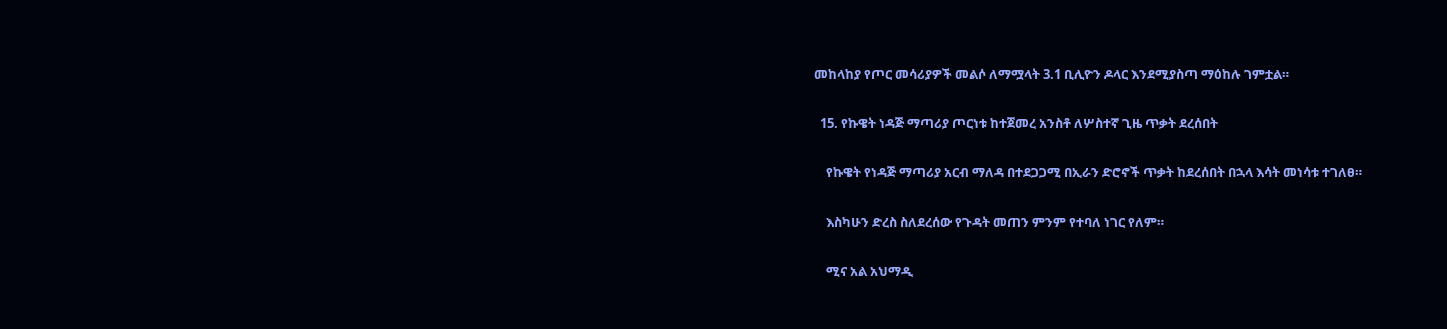መከላከያ የጦር መሳሪያዎች መልሶ ለማሟላት 3.1 ቢሊዮን ዶላር እንደሚያስጣ ማዕከሉ ገምቷል።

  15. የኩዌት ነዳጅ ማጣሪያ ጦርነቱ ከተጀመረ አንስቶ ለሦስተኛ ጊዜ ጥቃት ደረሰበት

    የኩዌት የነዳጅ ማጣሪያ አርብ ማለዳ በተደጋጋሚ በኢራን ድሮኖች ጥቃት ከደረሰበት በኋላ እሳት መነሳቱ ተገለፀ።

    እስካሁን ድረስ ስለደረሰው የጉዳት መጠን ምንም የተባለ ነገር የለም።

    ሚና አል አህማዲ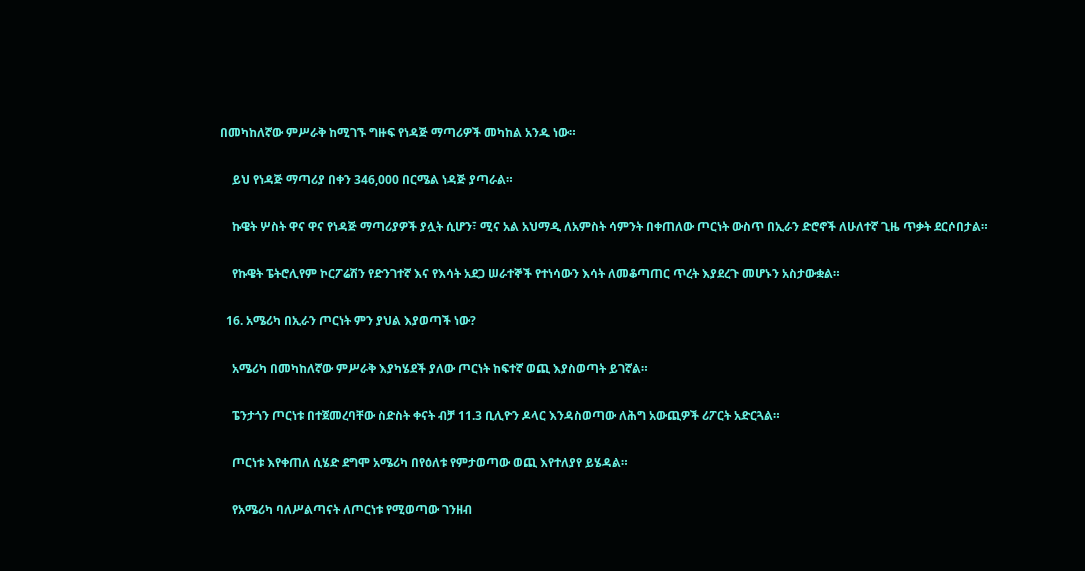በመካከለኛው ምሥራቅ ከሚገኙ ግዙፍ የነዳጅ ማጣሪዎች መካከል አንዱ ነው።

    ይህ የነዳጅ ማጣሪያ በቀን 346,000 በርሜል ነዳጅ ያጣራል።

    ኩዌት ሦስት ዋና ዋና የነዳጅ ማጣሪያዎች ያሏት ሲሆን፣ ሚና አል አህማዲ ለአምስት ሳምንት በቀጠለው ጦርነት ውስጥ በኢራን ድሮኖች ለሁለተኛ ጊዜ ጥቃት ደርሶበታል።

    የኩዌት ፔትሮሊየም ኮርፖሬሽን የድንገተኛ እና የእሳት አደጋ ሠራተኞች የተነሳውን እሳት ለመቆጣጠር ጥረት እያደረጉ መሆኑን አስታውቋል።

  16. አሜሪካ በኢራን ጦርነት ምን ያህል እያወጣች ነው?

    አሜሪካ በመካከለኛው ምሥራቅ እያካሄደች ያለው ጦርነት ከፍተኛ ወጪ እያስወጣት ይገኛል።

    ፔንታጎን ጦርነቱ በተጀመረባቸው ስድስት ቀናት ብቻ 11.3 ቢሊዮን ዶላር እንዳስወጣው ለሕግ አውጪዎች ሪፖርት አድርጓል።

    ጦርነቱ እየቀጠለ ሲሄድ ደግሞ አሜሪካ በየዕለቱ የምታወጣው ወጪ እየተለያየ ይሄዳል።

    የአሜሪካ ባለሥልጣናት ለጦርነቱ የሚወጣው ገንዘብ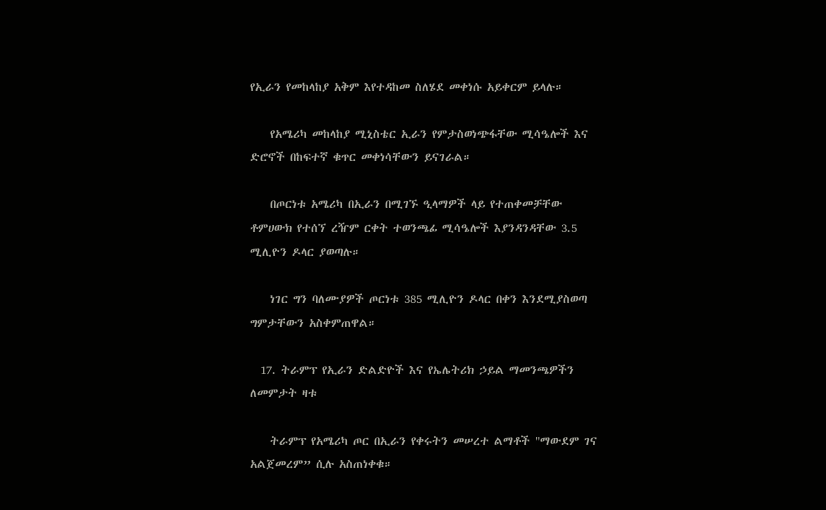የኢራን የመከላከያ አቅም እየተዳከመ ስለሄደ መቀነሱ አይቀርም ይላሉ።

    የአሜሪካ መከላከያ ሚኒስቴር ኢራን የምታስወነጭፋቸው ሚሳዔሎች እና ድሮኖች በከፍተኛ ቁጥር መቀነሳቸውን ይናገራል።

    በጦርነቱ አሜሪካ በኢራን በሚገኙ ዒላማዎች ላይ የተጠቀመቻቸው ቶምሀውክ የተሰኘ ረዥም ርቀት ተወንጫፊ ሚሳዔሎች እያንዳንዳቸው 3.5 ሚሊዮን ዶላር ያወጣሉ።

    ነገር ግን ባለሙያዎች ጦርነቱ 385 ሚሊዮን ዶላር በቀን እንደሚያስወጣ ግምታቸውን አስቀምጠዋል።

  17. ትራምፕ የኢራን ድልድዮች እና የኤሌትሪክ ኃይል ማመንጫዎችን ለመምታት ዛቱ

    ትራምፕ የአሜሪካ ጦር በኢራን የቀሩትን መሠረተ ልማቶች "ማውደም ገና አልጀመረም” ሲሉ አስጠነቀቁ።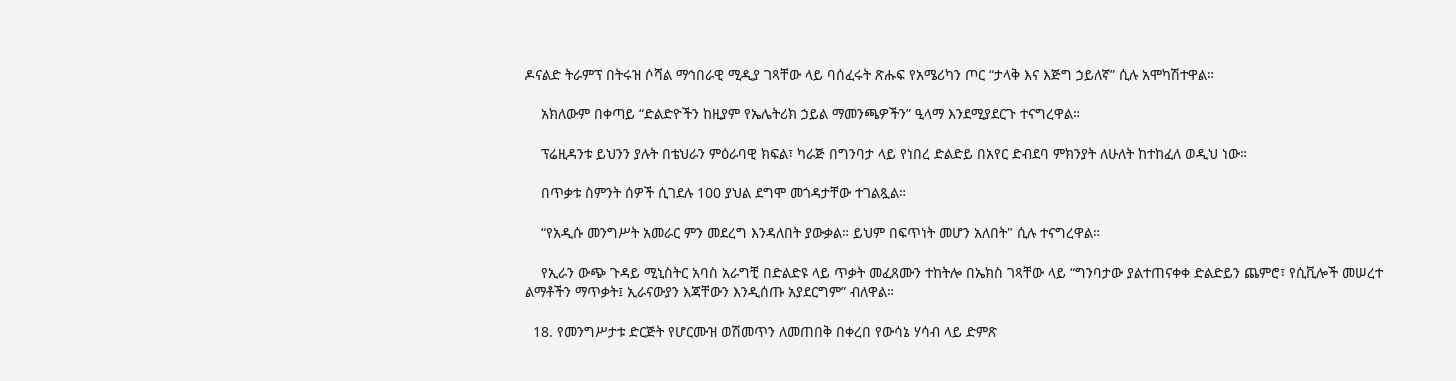ዶናልድ ትራምፕ በትሩዝ ሶሻል ማኅበራዊ ሚዲያ ገጻቸው ላይ ባሰፈሩት ጽሑፍ የአሜሪካን ጦር “ታላቅ እና እጅግ ኃይለኛ” ሲሉ አሞካሽተዋል።

    አክለውም በቀጣይ “ድልድዮችን ከዚያም የኤሌትሪክ ኃይል ማመንጫዎችን” ዒላማ እንደሚያደርጉ ተናግረዋል።

    ፕሬዚዳንቱ ይህንን ያሉት በቴህራን ምዕራባዊ ክፍል፣ ካራጅ በግንባታ ላይ የነበረ ድልድይ በአየር ድብደባ ምክንያት ለሁለት ከተከፈለ ወዲህ ነው።

    በጥቃቱ ስምንት ሰዎች ሲገደሉ 100 ያህል ደግሞ መጎዳታቸው ተገልጿል።

    “የአዲሱ መንግሥት አመራር ምን መደረግ እንዳለበት ያውቃል። ይህም በፍጥነት መሆን አለበት" ሲሉ ተናግረዋል።

    የኢራን ውጭ ጉዳይ ሚኒስትር አባስ አራግቺ በድልድዩ ላይ ጥቃት መፈጸሙን ተከትሎ በኤክስ ገጻቸው ላይ “ግንባታው ያልተጠናቀቀ ድልድይን ጨምሮ፣ የሲቪሎች መሠረተ ልማቶችን ማጥቃት፤ ኢራናውያን እጃቸውን እንዲሰጡ አያደርግም” ብለዋል።

  18. የመንግሥታቱ ድርጅት የሆርሙዝ ወሽመጥን ለመጠበቅ በቀረበ የውሳኔ ሃሳብ ላይ ድምጽ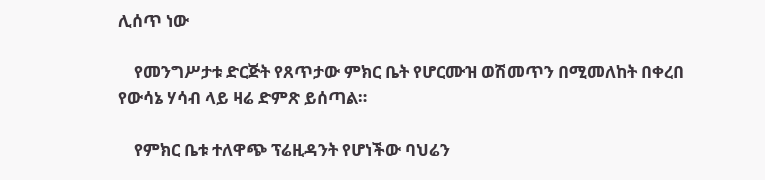ሊሰጥ ነው

    የመንግሥታቱ ድርጅት የጸጥታው ምክር ቤት የሆርሙዝ ወሽመጥን በሚመለከት በቀረበ የውሳኔ ሃሳብ ላይ ዛሬ ድምጽ ይሰጣል።

    የምክር ቤቱ ተለዋጭ ፕሬዚዳንት የሆነችው ባህሬን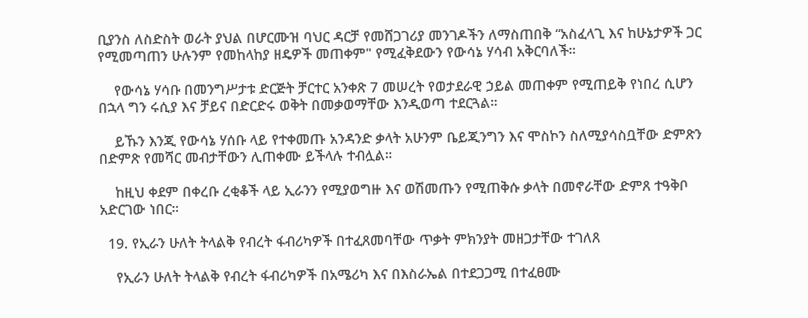ቢያንስ ለስድስት ወራት ያህል በሆርሙዝ ባህር ዳርቻ የመሸጋገሪያ መንገዶችን ለማስጠበቅ “አስፈላጊ እና ከሁኔታዎች ጋር የሚመጣጠን ሁሉንም የመከላከያ ዘዴዎች መጠቀም" የሚፈቅደውን የውሳኔ ሃሳብ አቅርባለች።

    የውሳኔ ሃሳቡ በመንግሥታቱ ድርጅት ቻርተር አንቀጽ 7 መሠረት የወታደራዊ ኃይል መጠቀም የሚጠይቅ የነበረ ሲሆን በኋላ ግን ሩሲያ እና ቻይና በድርድሩ ወቅት በመቃወማቸው እንዲወጣ ተደርጓል።

    ይኹን እንጂ የውሳኔ ሃሰቡ ላይ የተቀመጡ አንዳንድ ቃላት አሁንም ቤይጂንግን እና ሞስኮን ስለሚያሳስቧቸው ድምጽን በድምጽ የመሻር መብታቸውን ሊጠቀሙ ይችላሉ ተብሏል።

    ከዚህ ቀደም በቀረቡ ረቂቆች ላይ ኢራንን የሚያወግዙ እና ወሽመጡን የሚጠቅሱ ቃላት በመኖራቸው ድምጸ ተዓቅቦ አድርገው ነበር።

  19. የኢራን ሁለት ትላልቅ የብረት ፋብሪካዎች በተፈጸመባቸው ጥቃት ምክንያት መዘጋታቸው ተገለጸ

    የኢራን ሁለት ትላልቅ የብረት ፋብሪካዎች በአሜሪካ እና በእስራኤል በተደጋጋሚ በተፈፀሙ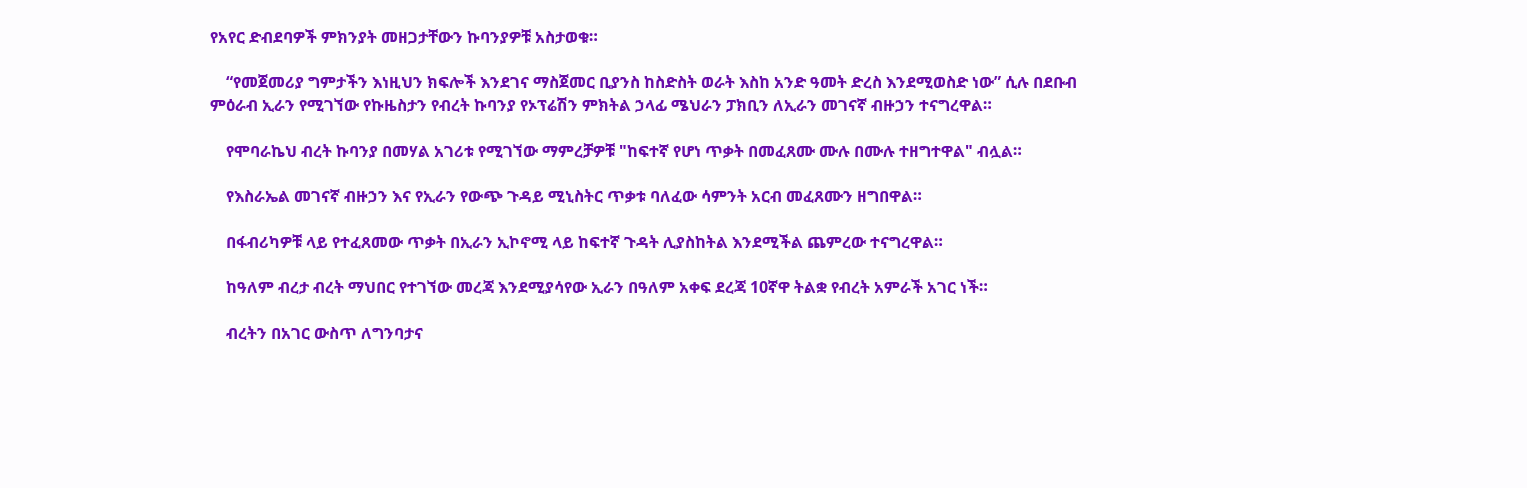የአየር ድብደባዎች ምክንያት መዘጋታቸውን ኩባንያዎቹ አስታወቁ።

    “የመጀመሪያ ግምታችን እነዚህን ክፍሎች እንደገና ማስጀመር ቢያንስ ከስድስት ወራት እስከ አንድ ዓመት ድረስ እንደሚወስድ ነው” ሲሉ በደቡብ ምዕራብ ኢራን የሚገኘው የኩዜስታን የብረት ኩባንያ የኦፕሬሽን ምክትል ኃላፊ ሜህራን ፓክቢን ለኢራን መገናኛ ብዙኃን ተናግረዋል።

    የሞባራኬህ ብረት ኩባንያ በመሃል አገሪቱ የሚገኘው ማምረቻዎቹ "ከፍተኛ የሆነ ጥቃት በመፈጸሙ ሙሉ በሙሉ ተዘግተዋል" ብሏል።

    የእስራኤል መገናኛ ብዙኃን እና የኢራን የውጭ ጉዳይ ሚኒስትር ጥቃቱ ባለፈው ሳምንት አርብ መፈጸሙን ዘግበዋል።

    በፋብሪካዎቹ ላይ የተፈጸመው ጥቃት በኢራን ኢኮኖሚ ላይ ከፍተኛ ጉዳት ሊያስከትል እንደሚችል ጨምረው ተናግረዋል።

    ከዓለም ብረታ ብረት ማህበር የተገኘው መረጃ እንደሚያሳየው ኢራን በዓለም አቀፍ ደረጃ 10ኛዋ ትልቋ የብረት አምራች አገር ነች።

    ብረትን በአገር ውስጥ ለግንባታና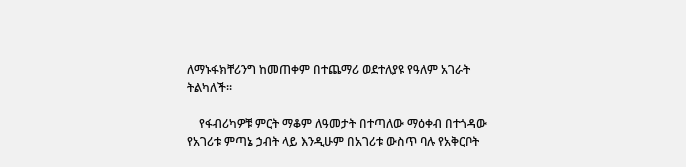ለማኑፋክቸሪንግ ከመጠቀም በተጨማሪ ወደተለያዩ የዓለም አገራት ትልካለች።

    የፋብሪካዎቹ ምርት ማቆም ለዓመታት በተጣለው ማዕቀብ በተጎዳው የአገሪቱ ምጣኔ ኃብት ላይ እንዲሁም በአገሪቱ ውስጥ ባሉ የአቅርቦት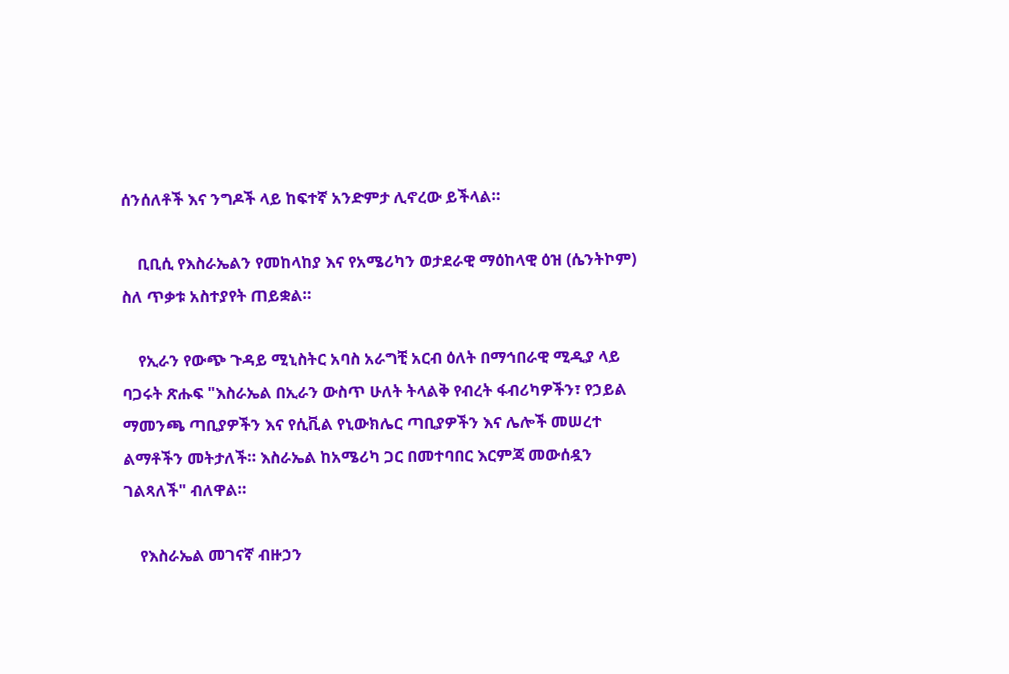ሰንሰለቶች እና ንግዶች ላይ ከፍተኛ አንድምታ ሊኖረው ይችላል።

    ቢቢሲ የእስራኤልን የመከላከያ እና የአሜሪካን ወታደራዊ ማዕከላዊ ዕዝ (ሴንትኮም) ስለ ጥቃቱ አስተያየት ጠይቋል።

    የኢራን የውጭ ጉዳይ ሚኒስትር አባስ አራግቺ አርብ ዕለት በማኅበራዊ ሚዲያ ላይ ባጋሩት ጽሑፍ "እስራኤል በኢራን ውስጥ ሁለት ትላልቅ የብረት ፋብሪካዎችን፣ የኃይል ማመንጫ ጣቢያዎችን እና የሲቪል የኒውክሌር ጣቢያዎችን እና ሌሎች መሠረተ ልማቶችን መትታለች። እስራኤል ከአሜሪካ ጋር በመተባበር እርምጃ መውሰዷን ገልጻለች" ብለዋል።

    የእስራኤል መገናኛ ብዙኃን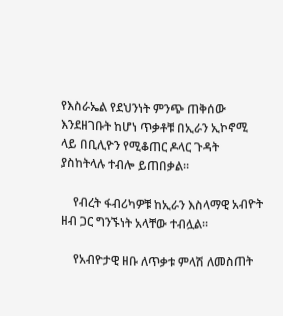የእስራኤል የደህንነት ምንጭ ጠቅሰው እንደዘገቡት ከሆነ ጥቃቶቹ በኢራን ኢኮኖሚ ላይ በቢሊዮን የሚቆጠር ዶላር ጉዳት ያስከትላሉ ተብሎ ይጠበቃል።

    የብረት ፋብሪካዎቹ ከኢራን እስላማዊ አብዮት ዘብ ጋር ግንኙነት አላቸው ተብሏል።

    የአብዮታዊ ዘቡ ለጥቃቱ ምላሽ ለመስጠት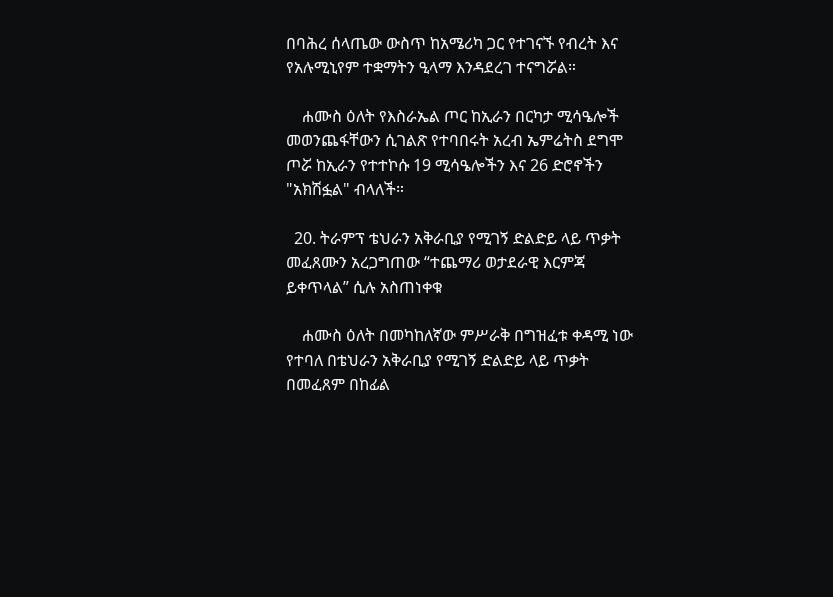በባሕረ ሰላጤው ውስጥ ከአሜሪካ ጋር የተገናኙ የብረት እና የአሉሚኒየም ተቋማትን ዒላማ እንዳደረገ ተናግሯል።

    ሐሙስ ዕለት የእስራኤል ጦር ከኢራን በርካታ ሚሳዔሎች መወንጨፋቸውን ሲገልጽ የተባበሩት አረብ ኤምሬትስ ደግሞ ጦሯ ከኢራን የተተኮሱ 19 ሚሳዔሎችን እና 26 ድሮኖችን "አክሽፏል" ብላለች።

  20. ትራምፕ ቴህራን አቅራቢያ የሚገኝ ድልድይ ላይ ጥቃት መፈጸሙን አረጋግጠው “ተጨማሪ ወታደራዊ እርምጃ ይቀጥላል” ሲሉ አስጠነቀቁ

    ሐሙስ ዕለት በመካከለኛው ምሥራቅ በግዝፈቱ ቀዳሚ ነው የተባለ በቴህራን አቅራቢያ የሚገኝ ድልድይ ላይ ጥቃት በመፈጸም በከፊል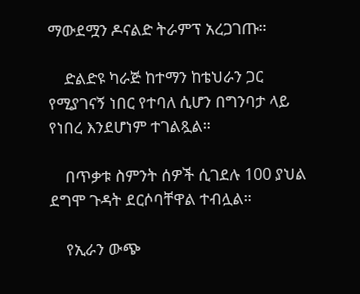ማውደሟን ዶናልድ ትራምፕ አረጋገጡ።

    ድልድዩ ካራጅ ከተማን ከቴህራን ጋር የሚያገናኝ ነበር የተባለ ሲሆን በግንባታ ላይ የነበረ እንደሆነም ተገልጿል።

    በጥቃቱ ስምንት ሰዎች ሲገደሉ 100 ያህል ደግሞ ጉዳት ደርሶባቸዋል ተብሏል።

    የኢራን ውጭ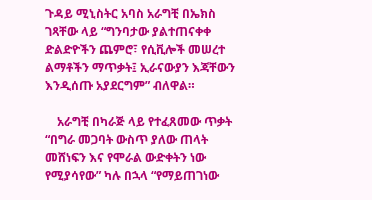ጉዳይ ሚኒስትር አባስ አራግቺ በኤክስ ገጻቸው ላይ “ግንባታው ያልተጠናቀቀ ድልድዮችን ጨምሮ፣ የሲቪሎች መሠረተ ልማቶችን ማጥቃት፤ ኢራናውያን እጃቸውን እንዲሰጡ አያደርግም” ብለዋል።

    አራግቺ በካራጅ ላይ የተፈጸመው ጥቃት “በግራ መጋባት ውስጥ ያለው ጠላት መሸነፍን እና የሞራል ውድቀትን ነው የሚያሳየው” ካሉ በኋላ “የማይጠገነው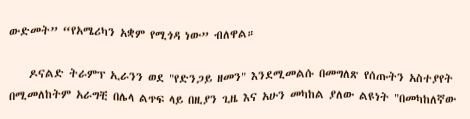ውድመት” “የአሜሪካን አቋም የሚጎዳ ነው” ብለዋል።

    ዶናልድ ትራምፕ ኢራንን ወደ "የድንጋይ ዘመን" እንደሚመልሱ በመግለጽ የሰጡትን አስተያየት በሚመለከትም አራግቺ በሌላ ልጥፍ ላይ በዚያን ጊዜ እና አሁን መካከል ያለው ልዩነት "በመካከለኛው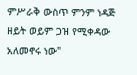ምሥራቅ ውስጥ ምንም ነዳጅ ዘይት ወይም ጋዝ የሚቀዳው አለመኖሩ ነው"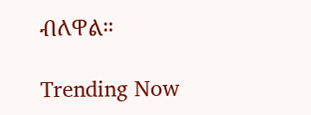ብለዋል።

Trending Now